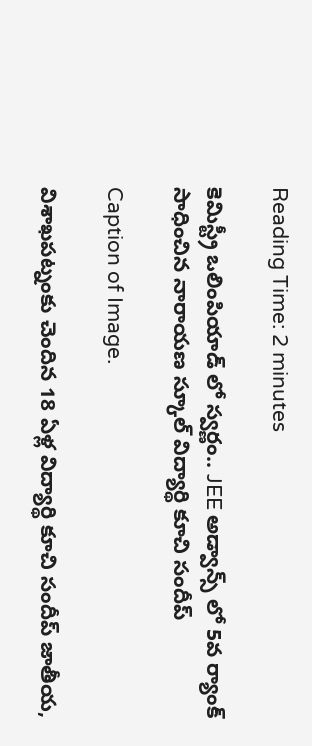Reading Time: 2 minutes

కెమిస్ట్రీ ఒలింపియాడ్ లో స్వర్ణం.. JEE అడ్వాన్స్ లో 5వ ర్యాంక్ సాధించిన నారాయణ స్కూల్ విద్యార్థి కూచి సందీప్

Caption of Image.

విశాఖపట్నంకు చెందిన 18 ఏళ్ల విద్యార్థి కూచి సందీప్ జాతీయ,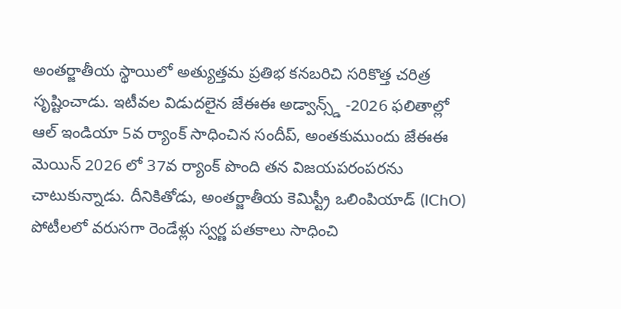అంతర్జాతీయ స్థాయిలో అత్యుత్తమ ప్రతిభ కనబరిచి సరికొత్త చరిత్ర సృష్టించాడు. ఇటీవల విడుదలైన జేఈఈ అడ్వాన్స్డ్ -2026 ఫలితాల్లో ఆల్ ఇండియా 5వ ర్యాంక్ సాధించిన సందీప్, అంతకుముందు జేఈఈ మెయిన్ 2026 లో 37వ ర్యాంక్ పొంది తన విజయపరంపరను చాటుకున్నాడు. దీనికితోడు, అంతర్జాతీయ కెమిస్ట్రీ ఒలింపియాడ్ (IChO) పోటీలలో వరుసగా రెండేళ్లు స్వర్ణ పతకాలు సాధించి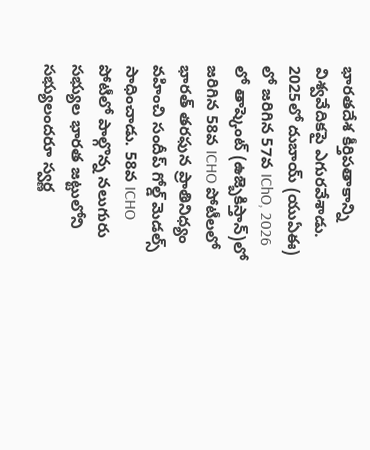భారతదేశ కీర్తిపతాకాన్ని విశ్వవేదికపై ఎగురవేశాడు. 2025లో దుబాయ్ (యుఏఈ) లో జరిగిన 57వ IChO, 2026 లో తాష్కెంట్ (ఉజ్బెకిస్తాన్)లో జరిగిన 58వ ICHO పోటీలలో భారత్ తరఫున ప్రాతినిధ్యం వహించి సందీప్ గోల్డ్ మెడల్స్ సాధించాడు. 58వ ICHO పోటీలో పాల్గొన్న నలుగురు సభ్యుల భారత జట్టులోని సభ్యులందరూ స్వర్ణ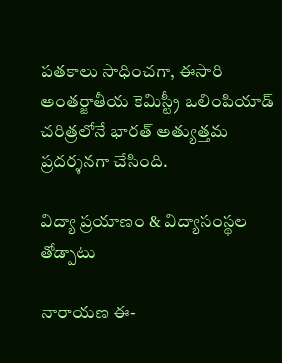పతకాలు సాధించగా, ఈసారి అంతర్జాతీయ కెమిస్ట్రీ ఒలింపియాడ్ చరిత్రలోనే భారత్ అత్యుత్తమ ప్రదర్శనగా చేసింది.

విద్యా ప్రయాణం & విద్యాసంస్థల తోడ్పాటు

నారాయణ ఈ-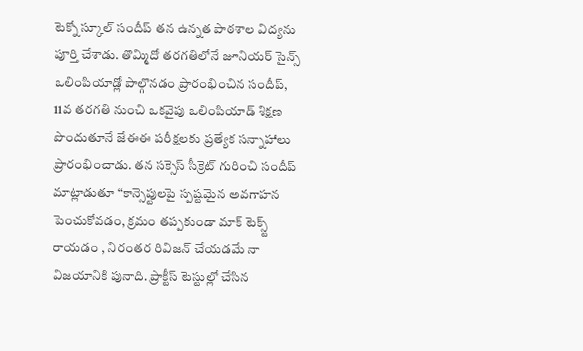టెక్నో స్కూల్ సందీప్ తన ఉన్నత పాఠశాల విద్యను పూర్తి చేశాడు. తొమ్మిదో తరగతిలోనే జూనియర్ సైన్స్ ఒలింపియాడ్లో పాల్గొనడం ప్రారంభించిన సందీప్, 11వ తరగతి నుంచి ఒకవైపు ఒలింపియాడ్ శిక్షణ పొందుతూనే జేఈఈ పరీక్షలకు ప్రత్యేక సన్నాహాలు ప్రారంభించాడు. తన సక్సెస్ సీక్రెట్ గురించి సందీప్ మాట్లాడుతూ “కాన్సెప్టులపై స్పష్టమైన అవగాహన పెంచుకోవడం, క్రమం తప్పకుండా మాక్ టెక్స్ట్ రాయడం , నిరంతర రివిజన్ చేయడమే నా విజయానికి పునాది. ప్రాక్టీస్ టెస్టుల్లో చేసిన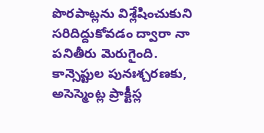పొరపాట్లను విశ్లేషించుకుని సరిదిద్దుకోవడం ద్వారా నా పనితీరు మెరుగైంది. కాన్సెప్టుల పునఃశ్చరణకు, అసెస్మెంట్ల ప్రాక్టీస్ల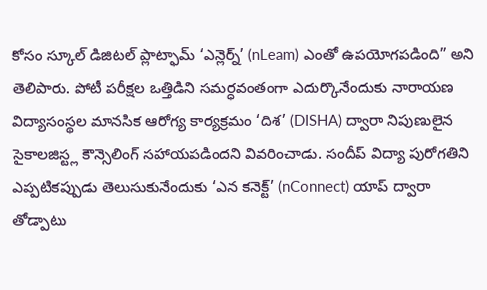కోసం స్కూల్ డిజిటల్ ప్లాట్ఫామ్ ‘ఎన్లెర్న్’ (nLeam) ఎంతో ఉపయోగపడింది” అని తెలిపారు. పోటీ పరీక్షల ఒత్తిడిని సమర్ధవంతంగా ఎదుర్కొనేందుకు నారాయణ విద్యాసంస్థల మానసిక ఆరోగ్య కార్యక్రమం ‘దిశ’ (DISHA) ద్వారా నిపుణులైన సైకాలజిస్ట్ల కౌన్సెలింగ్ సహాయపడిందని వివరించాడు. సందీప్ విద్యా పురోగతిని ఎప్పటికప్పుడు తెలుసుకునేందుకు ‘ఎన కనెక్ట్’ (nConnect) యాప్ ద్వారా తోడ్పాటు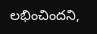లభించిందని,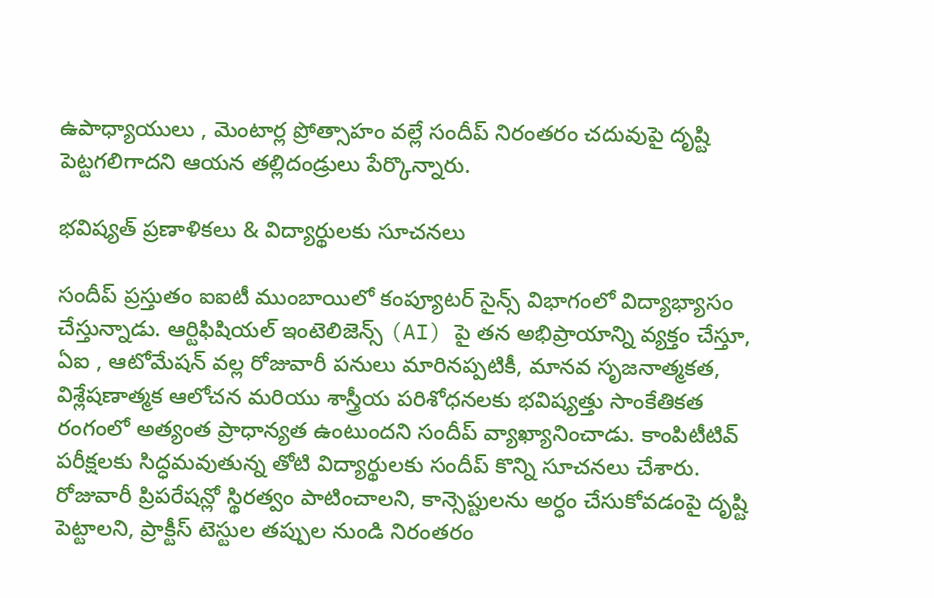ఉపాధ్యాయులు , మెంటార్ల ప్రోత్సాహం వల్లే సందీప్ నిరంతరం చదువుపై దృష్టి పెట్టగలిగాదని ఆయన తల్లిదండ్రులు పేర్కొన్నారు.

భవిష్యత్ ప్రణాళికలు & విద్యార్థులకు సూచనలు

సందీప్ ప్రస్తుతం ఐఐటీ ముంబాయిలో కంప్యూటర్ సైన్స్ విభాగంలో విద్యాభ్యాసం చేస్తున్నాడు. ఆర్టిఫిషియల్ ఇంటెలిజెన్స్ (AI) పై తన అభిప్రాయాన్ని వ్యక్తం చేస్తూ, ఏఐ , ఆటోమేషన్ వల్ల రోజువారీ పనులు మారినప్పటికీ, మానవ సృజనాత్మకత, విశ్లేషణాత్మక ఆలోచన మరియు శాస్త్రీయ పరిశోధనలకు భవిష్యత్తు సాంకేతికత రంగంలో అత్యంత ప్రాధాన్యత ఉంటుందని సందీప్ వ్యాఖ్యానించాడు. కాంపిటీటివ్ పరీక్షలకు సిద్ధమవుతున్న తోటి విద్యార్థులకు సందీప్ కొన్ని సూచనలు చేశారు. రోజువారీ ప్రిపరేషన్లో స్థిరత్వం పాటించాలని, కాన్సెప్టులను అర్ధం చేసుకోవడంపై దృష్టి పెట్టాలని, ప్రాక్టీస్ టెస్టుల తప్పుల నుండి నిరంతరం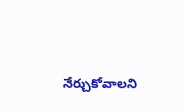నేర్చుకోవాలని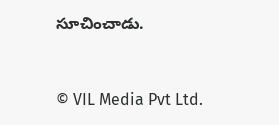సూచించాడు.



© VIL Media Pvt Ltd.